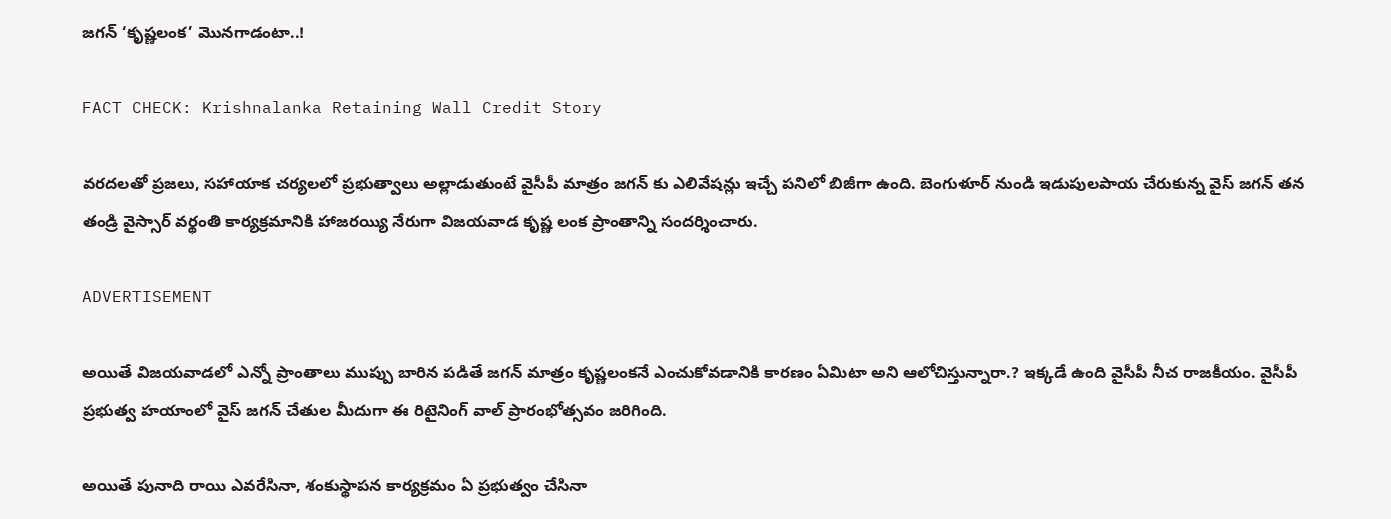జగన్ ‘కృష్ణలంక’ మొనగాడంటా..!

FACT CHECK: Krishnalanka Retaining Wall Credit Story

వరదలతో ప్రజలు, సహాయాక చర్యలలో ప్రభుత్వాలు అల్లాడుతుంటే వైసీపీ మాత్రం జగన్ కు ఎలివేషన్లు ఇచ్చే పనిలో బిజీగా ఉంది. బెంగుళూర్ నుండి ఇడుపులపాయ చేరుకున్న వైస్ జగన్ తన తండ్రి వైస్సార్ వర్థంతి కార్యక్రమానికి హాజరయ్యి నేరుగా విజయవాడ కృష్ణ లంక ప్రాంతాన్ని సందర్శించారు.

ADVERTISEMENT

అయితే విజయవాడలో ఎన్నో ప్రాంతాలు ముప్పు బారిన పడితే జగన్ మాత్రం కృష్ణలంకనే ఎంచుకోవడానికి కారణం ఏమిటా అని ఆలోచిస్తున్నారా.? ఇక్కడే ఉంది వైసీపీ నీచ రాజకీయం. వైసీపీ ప్రభుత్వ హయాంలో వైస్ జగన్ చేతుల మీదుగా ఈ రిటైనింగ్ వాల్ ప్రారంభోత్సవం జరిగింది.

అయితే పునాది రాయి ఎవరేసినా, శంకుస్థాపన కార్యక్రమం ఏ ప్రభుత్వం చేసినా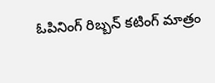ఓపినింగ్ రిబ్బన్ కటింగ్ మాత్రం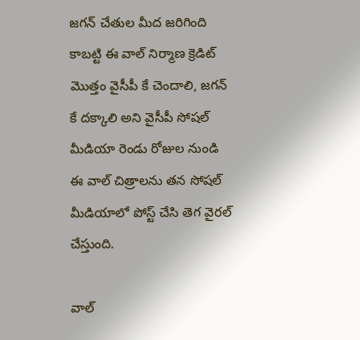జగన్ చేతుల మీద జరిగింది కాబట్టి ఈ వాల్ నిర్మాణ క్రెడిట్ మొత్తం వైసీపీ కే చెందాలి, జగన్ కే దక్కాలి అని వైసీపీ సోషల్ మీడియా రెండు రోజుల నుండి ఈ వాల్ చిత్రాలను తన సోషల్ మీడియాలో పోస్ట్ చేసి తెగ వైరల్ చేస్తుంది.

వాల్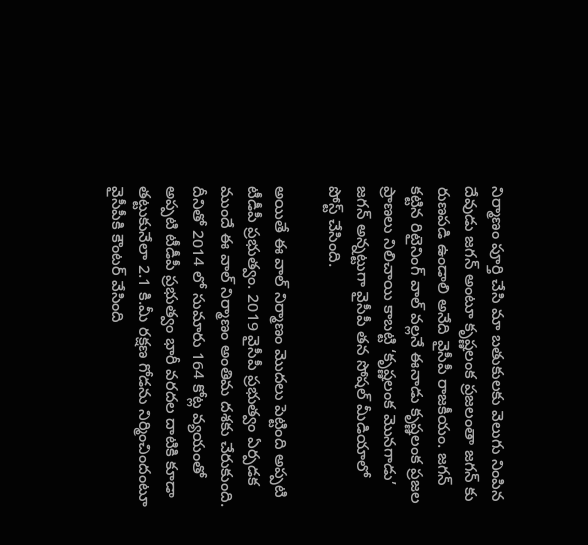నిర్మాణం పూర్తి చేసి మా బతుకులకు వెలుగు నింపిన దేవుడు జగన్ అంటూ కృష్ణలంక ప్రజలంతా జగన్ కు రుణపడి ఉండాలి అనేది వైసీపీ రాజకీయం. జగన్ కట్టిన రిటైనింగ్ వాల్ వల్లనే ఈనాడు కృష్ణలంక ప్రజల ప్రాణలు నిలిచాయి కాబట్టి ‘కృష్ణలంక మొనగాడు’ జగన్ అన్నట్టుగా వైసీపీ తన సోషల్ మీడియాలో పోస్ట్ చేసింది.

అయితే ఈ వాల్ నిర్మాణం మొదలు పెట్టింది అప్పటి టీడీపీ ప్రభుత్వం. 2019 వైసీపీ ప్రభుత్వం ఏర్పడక ముందే ఈ వాల్ నిర్మాణం అంతిమ దశకు చేరుకుంది. దీనితో 2014 లో సుమారు 164 కోట్ల వ్యయంతో అప్పటి టీడీపీ ప్రభుత్వం భారీ వరదల దాటికి కూడా తట్టుకునేలా 2.1 కి.మీ రక్షణ గోడను నిర్మించిందంటూ వైసీపీకి కౌంటర్ వేసింది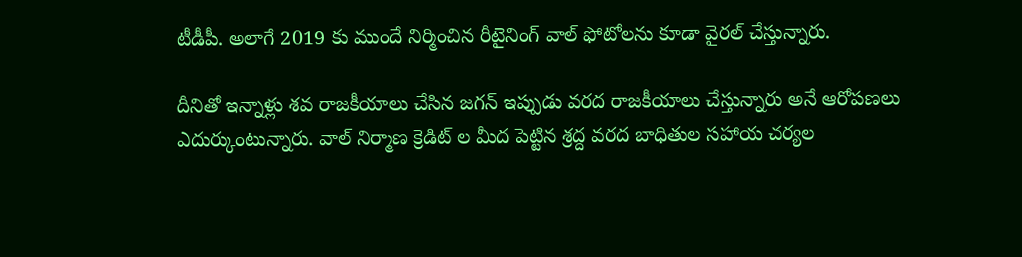టీడీపీ. అలాగే 2019 కు ముందే నిర్మించిన రీటైనింగ్ వాల్ ఫోటోలను కూడా వైరల్ చేస్తున్నారు.

దీనితో ఇన్నాళ్లు శవ రాజకీయాలు చేసిన జగన్ ఇప్పుడు వరద రాజకీయాలు చేస్తున్నారు అనే ఆరోపణలు ఎదుర్కుంటున్నారు. వాల్ నిర్మాణ క్రెడిట్ ల మీద పెట్టిన శ్రద్ద వరద బాధితుల సహాయ చర్యల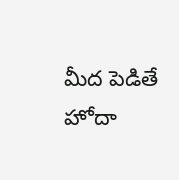మీద పెడితే హోదా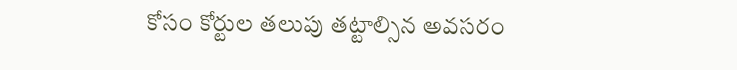కోసం కోర్టుల తలుపు తట్టాల్సిన అవసరం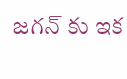జగన్ కు ఇక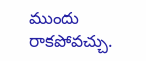ముందు రాకపోవచ్చు.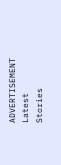ADVERTISEMENT
Latest Stories